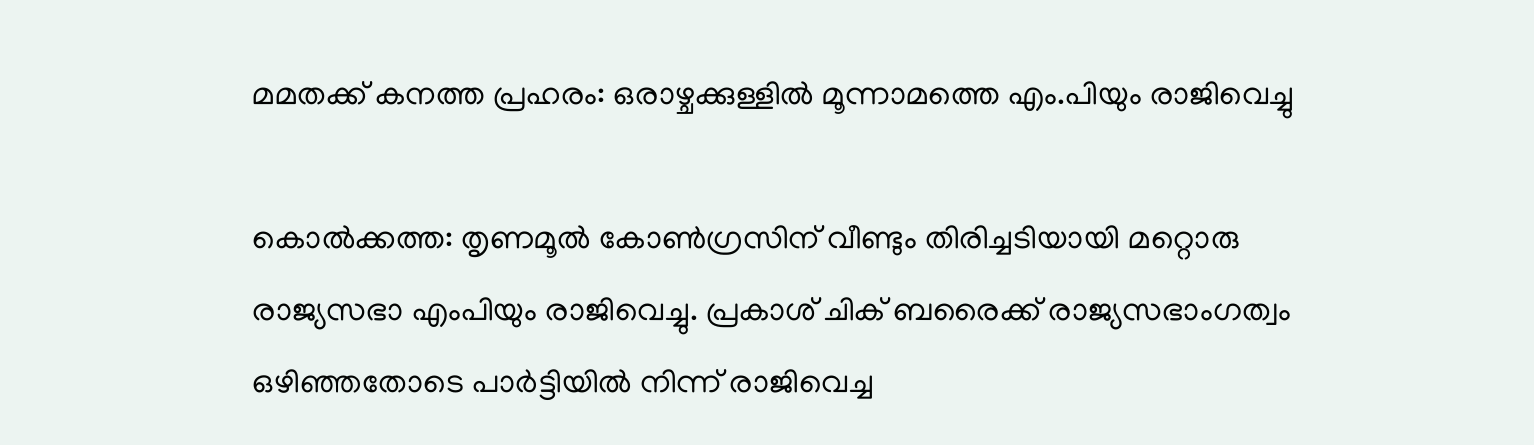മമതക്ക് കനത്ത പ്രഹരം: ഒരാഴ്ചക്കുള്ളിൽ മൂന്നാമത്തെ എം.പിയും രാജിവെച്ചു

കൊൽക്കത്ത: തൃണമൂൽ കോൺഗ്രസിന് വീണ്ടും തിരിച്ചടിയായി മറ്റൊരു രാജ്യസഭാ എംപിയും രാജിവെച്ചു. പ്രകാശ് ചിക് ബരൈക്ക് രാജ്യസഭാംഗത്വം ഒഴിഞ്ഞതോടെ പാർട്ടിയിൽ നിന്ന് രാജിവെച്ച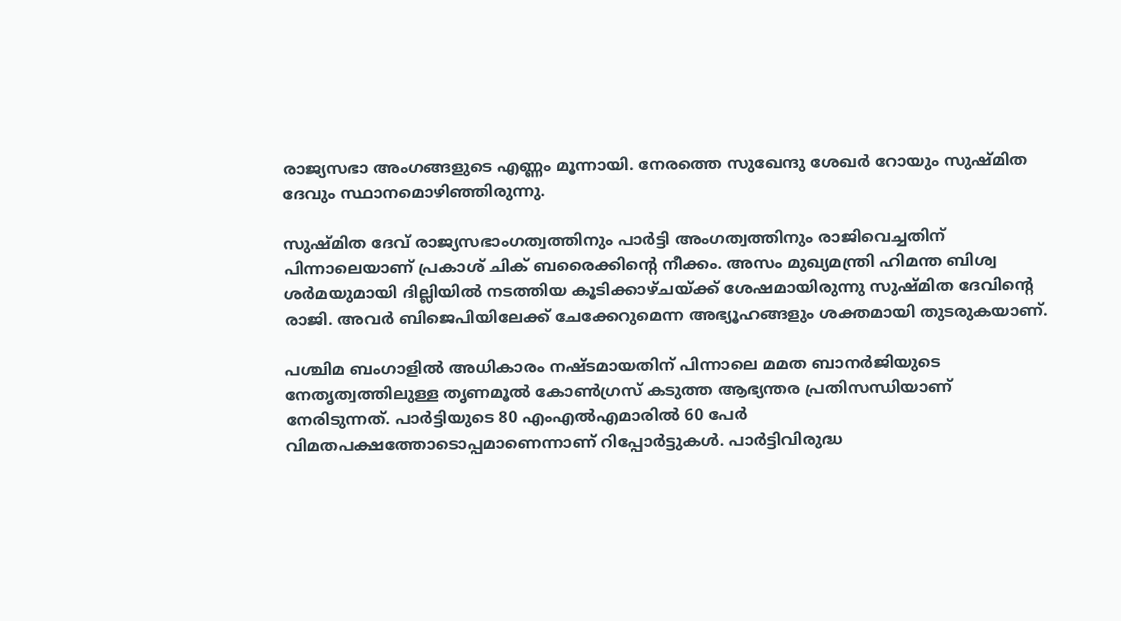രാജ്യസഭാ അംഗങ്ങളുടെ എണ്ണം മൂന്നായി. നേരത്തെ സുഖേന്ദു ശേഖർ റോയും സുഷ്മിത ദേവും സ്ഥാനമൊഴിഞ്ഞിരുന്നു.

സുഷ്മിത ദേവ് രാജ്യസഭാംഗത്വത്തിനും പാർട്ടി അംഗത്വത്തിനും രാജിവെച്ചതിന് പിന്നാലെയാണ് പ്രകാശ് ചിക് ബരൈക്കിന്റെ നീക്കം. അസം മുഖ്യമന്ത്രി ഹിമന്ത ബിശ്വ ശർമയുമായി ദില്ലിയിൽ നടത്തിയ കൂടിക്കാഴ്ചയ്ക്ക് ശേഷമായിരുന്നു സുഷ്മിത ദേവിന്റെ രാജി. അവർ ബിജെപിയിലേക്ക് ചേക്കേറുമെന്ന അഭ്യൂഹങ്ങളും ശക്തമായി തുടരുകയാണ്.

പശ്ചിമ ബംഗാളിൽ അധികാരം നഷ്ടമായതിന് പിന്നാലെ മമത ബാനർജിയുടെ നേതൃത്വത്തിലുള്ള തൃണമൂൽ കോൺഗ്രസ് കടുത്ത ആഭ്യന്തര പ്രതിസന്ധിയാണ് നേരിടുന്നത്. പാർട്ടിയുടെ 80 എംഎൽഎമാരിൽ 60 പേർ വിമതപക്ഷത്തോടൊപ്പമാണെന്നാണ് റിപ്പോർട്ടുകൾ. പാർട്ടിവിരുദ്ധ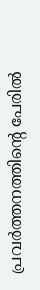പ്രവർത്തനത്തിന്റെ പേരിൽ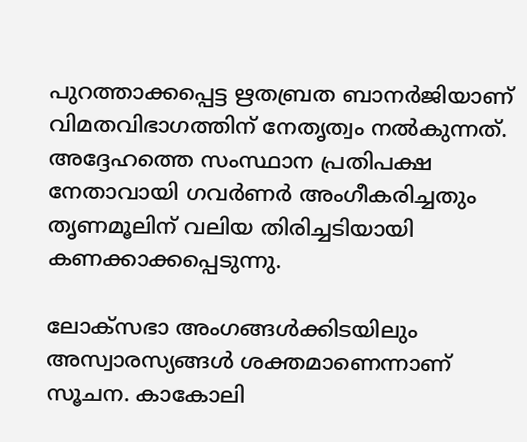പുറത്താക്കപ്പെട്ട ഋതബ്രത ബാനർജിയാണ് വിമതവിഭാഗത്തിന് നേതൃത്വം നൽകുന്നത്. അദ്ദേഹത്തെ സംസ്ഥാന പ്രതിപക്ഷ നേതാവായി ഗവർണർ അംഗീകരിച്ചതും തൃണമൂലിന് വലിയ തിരിച്ചടിയായി കണക്കാക്കപ്പെടുന്നു.

ലോക്സഭാ അംഗങ്ങൾക്കിടയിലും അസ്വാരസ്യങ്ങൾ ശക്തമാണെന്നാണ് സൂചന. കാകോലി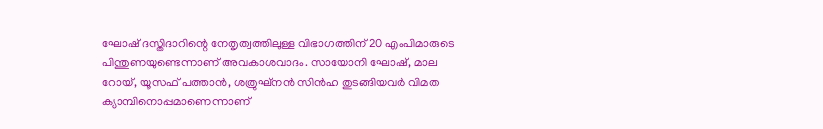ഘോഷ് ദസ്തിദാറിന്റെ നേതൃത്വത്തിലുള്ള വിഭാഗത്തിന് 20 എംപിമാരുടെ പിന്തുണയുണ്ടെന്നാണ് അവകാശവാദം. സായോനി ഘോഷ്, മാല റോയ്, യൂസഫ് പത്താൻ, ശത്രുഘ്നൻ സിൻഹ തുടങ്ങിയവർ വിമത ക്യാമ്പിനൊപ്പമാണെന്നാണ്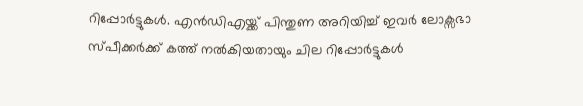റിപ്പോർട്ടുകൾ. എൻഡിഎയ്ക്ക് പിന്തുണ അറിയിച്ച് ഇവർ ലോക്സഭാ സ്പീക്കർക്ക് കത്ത് നൽകിയതായും ചില റിപ്പോർട്ടുകൾ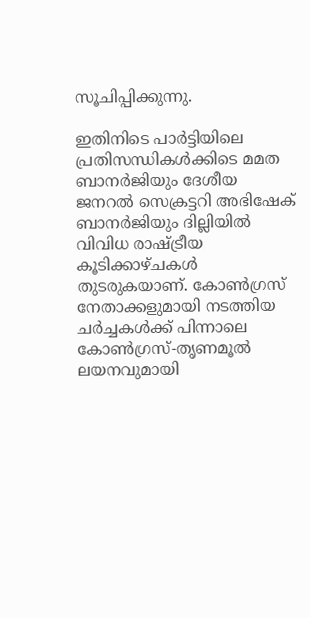സൂചിപ്പിക്കുന്നു.

ഇതിനിടെ പാർട്ടിയിലെ പ്രതിസന്ധികൾക്കിടെ മമത ബാനർജിയും ദേശീയ ജനറൽ സെക്രട്ടറി അഭിഷേക് ബാനർജിയും ദില്ലിയിൽ വിവിധ രാഷ്ട്രീയ കൂടിക്കാഴ്ചകൾ തുടരുകയാണ്. കോൺഗ്രസ് നേതാക്കളുമായി നടത്തിയ ചർച്ചകൾക്ക് പിന്നാലെ കോൺഗ്രസ്-തൃണമൂൽ ലയനവുമായി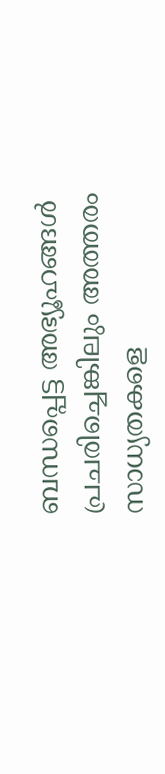ബന്ധപ്പെട്ട അഭ്യൂഹങ്ങൾ പ്രചരിച്ചെങ്കിലും അത്തരം സാധ്യതകളെ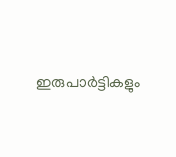ഇരുപാർട്ടികളും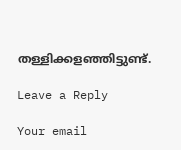തള്ളിക്കളഞ്ഞിട്ടുണ്ട്.

Leave a Reply

Your email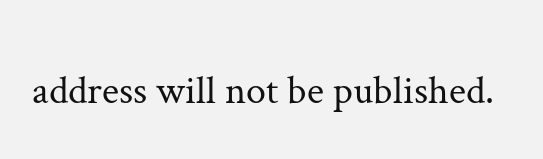address will not be published.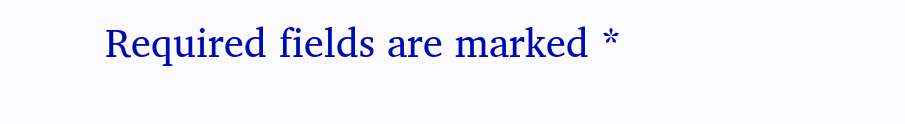Required fields are marked *